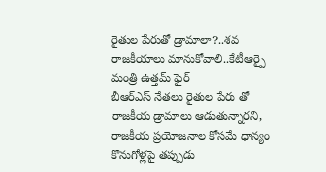రైతుల పేరుతో డ్రామాలా?..శవ రాజకీయాలు మానుకోవాలి..కేటీఆర్పై మంత్రి ఉత్తమ్ ఫైర్
బీఆర్ఎస్ నేతలు రైతుల పేరు తో రాజకీయ డ్రామాలు ఆడుతున్నారని, రాజకీయ ప్రయోజనాల కోసమే ధాన్యం కొనుగోళ్లపై తప్పుడు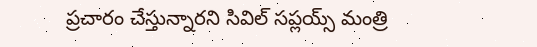ప్రచారం చేస్తున్నారని సివిల్ సప్లయ్స్ మంత్రి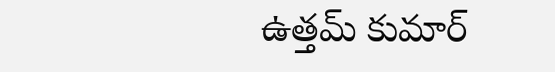ఉత్తమ్ కుమార్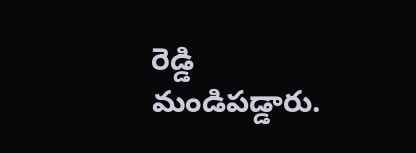రెడ్డి మండిపడ్డారు.